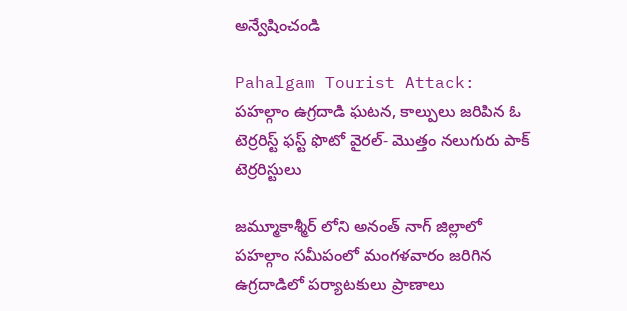అన్వేషించండి

Pahalgam Tourist Attack: పహల్గాం ఉగ్రదాడి ఘటన, కాల్పులు జరిపిన ఓ టెర్రరిస్ట్ ఫస్ట్ ఫొటో వైరల్- మొత్తం నలుగురు పాక్ టెర్రరిస్టులు

జమ్మూకాశ్మీర్ లోని అనంత్ నాగ్ జిల్లాలో పహల్గాం సమీపంలో మంగళవారం జరిగిన ఉగ్రదాడిలో పర్యాటకులు ప్రాణాలు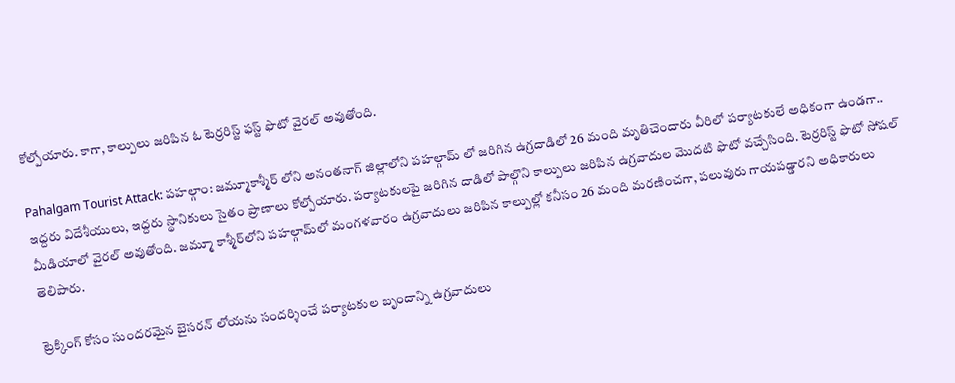కోల్పోయారు. కాగా, కాల్పులు జరిపిన ఓ టెర్రరిస్ట్ ఫస్ట్ ఫొటో వైరల్ అవుతోంది.

Pahalgam Tourist Attack: పహల్గాం: జమ్మూకాశ్మీర్ లోని అనంతనాగ్ జిల్లాలోని పహల్గామ్ లో జరిగిన ఉగ్రదాడిలో 26 మంది మృతిచెందారు వీరిలో పర్యాటకులే అధికంగా ఉండగా.. ఇద్దరు విదేశీయులు, ఇద్దరు స్థానికులు సైతం ప్రాణాలు కోల్పోయారు. పర్యాటకులపై జరిగిన దాడిలో పాల్గొని కాల్పులు జరిపిన ఉగ్రవాదుల మొదటి ఫొటో వచ్చేసింది. టెర్రరిస్ట్ ఫొటో సోషల్ మీడియాలో వైరల్ అవుతోంది. జమ్మూ కాశ్మీర్‌లోని పహల్గామ్‌లో మంగళవారం ఉగ్రవాదులు జరిపిన కాల్పుల్లో కనీసం 26 మంది మరణించగా, పలువురు గాయపడ్డారని అధికారులు తెలిపారు.

ట్రెక్కింగ్ కోసం సుందరమైన బైసరన్ లోయను సందర్శించే పర్యాటకుల బృందాన్ని ఉగ్రవాదులు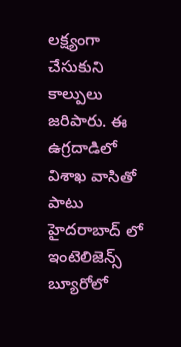లక్ష్యంగా చేసుకుని కాల్పులు జరిపారు. ఈ ఉగ్రదాడిలో విశాఖ వాసితో పాటు హైదరాబాద్ లో ఇంటెలిజెన్స్ బ్యూరోలో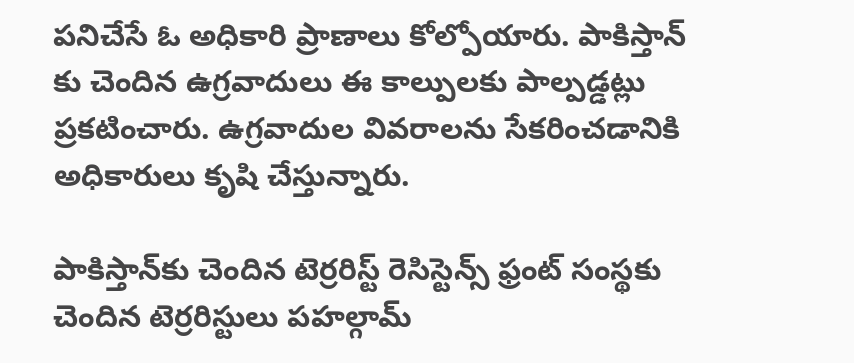పనిచేసే ఓ అధికారి ప్రాణాలు కోల్పోయారు. పాకిస్తాన్ కు చెందిన ఉగ్రవాదులు ఈ కాల్పులకు పాల్పడ్డట్లు ప్రకటించారు. ఉగ్రవాదుల వివరాలను సేకరించడానికి అధికారులు కృషి చేస్తున్నారు.

పాకిస్తాన్‌కు చెందిన టెర్రరిస్ట్ రెసిస్టెన్స్ ఫ్రంట్ సంస్థకు చెందిన టెర్రరిస్టులు పహల్గామ్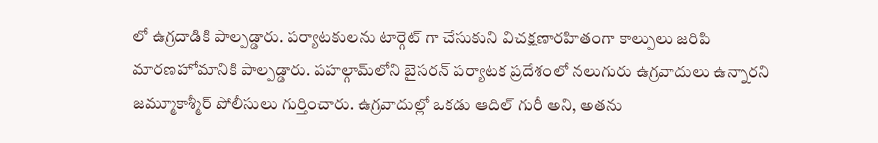లో ఉగ్రదాడికి పాల్పడ్డారు. పర్యాటకులను టార్గెట్ గా చేసుకుని విచక్షణారహితంగా కాల్పులు జరిపి మారణహోమానికి పాల్పడ్డారు. పహల్గామ్‌లోని బైసరన్ పర్యాటక ప్రదేశంలో నలుగురు ఉగ్రవాదులు ఉన్నారని జమ్మూకాశ్మీర్ పోలీసులు గుర్తించారు. ఉగ్రవాదుల్లో ఒకడు ఆదిల్ గురీ అని, అతను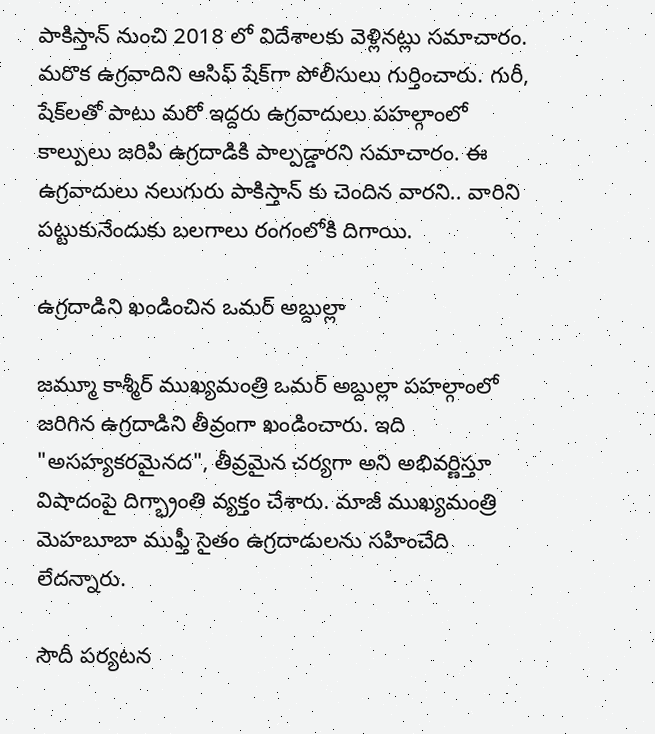పాకిస్తాన్ నుంచి 2018 లో విదేశాలకు వెళ్లినట్లు సమాచారం. మరొక ఉగ్రవాదిని ఆసిఫ్ షేక్‌గా పోలీసులు గుర్తించారు. గురీ, షేక్‌లతో పాటు మరో ఇద్దరు ఉగ్రవాదులు పహల్గాంలో కాల్పులు జరిపి ఉగ్రదాడికి పాల్పడ్డారని సమాచారం. ఈ ఉగ్రవాదులు నలుగురు పాకిస్తాన్ కు చెందిన వారని.. వారిని పట్టుకునేందుకు బలగాలు రంగంలోకి దిగాయి.

ఉగ్రదాడిని ఖండించిన ఒమర్ అబ్దుల్లా

జమ్మూ కాశ్మీర్ ముఖ్యమంత్రి ఒమర్ అబ్దుల్లా పహల్గాంలో జరిగిన ఉగ్రదాడిని తీవ్రంగా ఖండించారు. ఇది "అసహ్యకరమైనద", తీవ్రమైన చర్యగా అని అభివర్ణిస్తూ విషాదంపై దిగ్భ్రాంతి వ్యక్తం చేశారు. మాజీ ముఖ్యమంత్రి మెహబూబా ముఫ్తీ సైతం ఉగ్రదాడులను సహించేది లేదన్నారు.

సౌదీ పర్యటన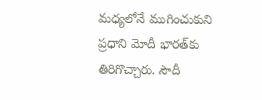మధ్యలోనే ముగించుకుని ప్రధాని మోదీ భారత్‌కు తిరిగొచ్చారు. సౌదీ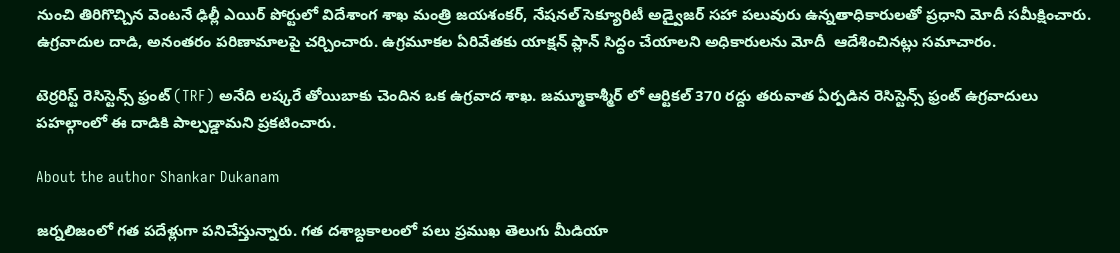నుంచి తిరిగొచ్చిన వెంటనే ఢిల్లీ ఎయిర్ పోర్టులో విదేశాంగ శాఖ మంత్రి జయశంకర్, నేషనల్ సెక్యూరిటీ అడ్వైజర్ సహా పలువురు ఉన్నతాధికారులతో ప్రధాని మోదీ సమీక్షించారు. ఉగ్రవాదుల దాడి, అనంతరం పరిణామాలపై చర్చించారు. ఉగ్రమూకల ఏరివేతకు యాక్షన్ ప్లాన్ సిద్ధం చేయాలని అధికారులను మోదీ  ఆదేశించినట్లు సమాచారం.

టెర్రరిస్ట్ రెసిస్టెన్స్ ఫ్రంట్ (TRF) అనేది లష్కరే తోయిబాకు చెందిన ఒక ఉగ్రవాద శాఖ. జమ్మూకాశ్మీర్ లో ఆర్టికల్ 370 రద్దు తరువాత ఏర్పడిన రెసిస్టెన్స్ ఫ్రంట్ ఉగ్రవాదులు పహల్గాంలో ఈ దాడికి పాల్పడ్డామని ప్రకటించారు.

About the author Shankar Dukanam

జర్నలిజంలో గత పదేళ్లుగా పనిచేస్తున్నారు. గత దశాబ్దకాలంలో పలు ప్రముఖ తెలుగు మీడియా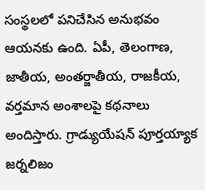సంస్థలలో పనిచేసిన అనుభవం ఆయనకు ఉంది. ఏపీ, తెలంగాణ, జాతీయ, అంతర్జాతీయ, రాజకీయ, వర్తమాన అంశాలపై కథనాలు అందిస్తారు. గ్రాడ్యుయేషన్ పూర్తయ్యాక జర్నలిజం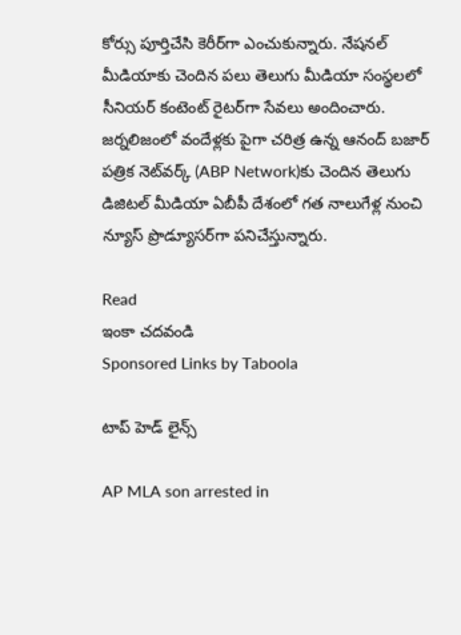కోర్సు పూర్తిచేసి కెరీర్‌గా ఎంచుకున్నారు. నేషనల్ మీడియాకు చెందిన పలు తెలుగు మీడియా సంస్థలలో సీనియర్ కంటెంట్ రైటర్‌గా సేవలు అందించారు. జర్నలిజంలో వందేళ్లకు పైగా చరిత్ర ఉన్న ఆనంద్ బజార్ పత్రిక నెట్‌వర్క్ (ABP Network)కు చెందిన తెలుగు డిజిటల్ మీడియా ఏబీపీ దేశంలో గత నాలుగేళ్ల నుంచి న్యూస్ ప్రొడ్యూసర్‌గా పనిచేస్తున్నారు.

Read
ఇంకా చదవండి
Sponsored Links by Taboola

టాప్ హెడ్ లైన్స్

AP MLA son arrested in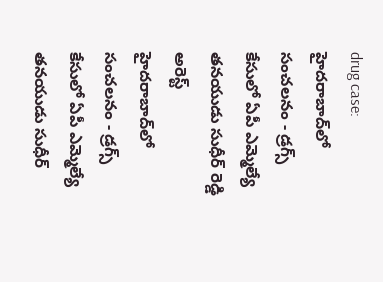drug case: హైదరాబాద్‌లో సంచలనం - డ్రగ్స్ కేసులో ఏపీ ఎమ్మెల్యే తనయుడు సుధీర్ రెడ్డి అరెస్ట్
హైదరాబాద్‌లో సంచలనం - డ్రగ్స్ కేసులో ఏపీ ఎమ్మెల్యే తనయుడు సుధీర్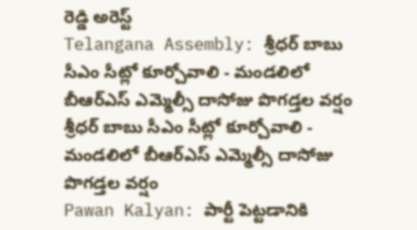రెడ్డి అరెస్ట్
Telangana Assembly: శ్రీధర్ బాబు సీఎం సీట్లో కూర్చోవాలి - మండలిలో బీఆర్ఎస్ ఎమ్మెల్సీ దాసోజు పొగడ్తల వర్షం
శ్రీధర్ బాబు సీఎం సీట్లో కూర్చోవాలి - మండలిలో బీఆర్ఎస్ ఎమ్మెల్సీ దాసోజు పొగడ్తల వర్షం
Pawan Kalyan: పార్టీ పెట్టడానికి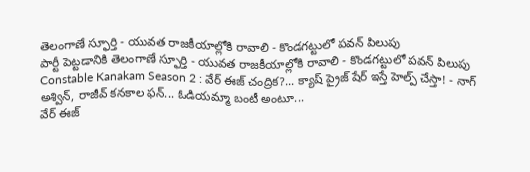తెలంగాణే స్ఫూర్తి - యువత రాజకీయాల్లోకి రావాలి - కొండగట్టులో పవన్ పిలుపు
పార్టీ పెట్టడానికి తెలంగాణే స్ఫూర్తి - యువత రాజకీయాల్లోకి రావాలి - కొండగట్టులో పవన్ పిలుపు
Constable Kanakam Season 2 : వేర్ ఈజ్ చంద్రిక?... క్యాష్ ప్రైజ్ షేర్ ఇస్తే హెల్ప్ చేస్తా! - నాగ్ అశ్విన్, రాజీవ్ కనకాల ఫన్... ఓడియమ్మా బంటీ అంటూ...
వేర్ ఈజ్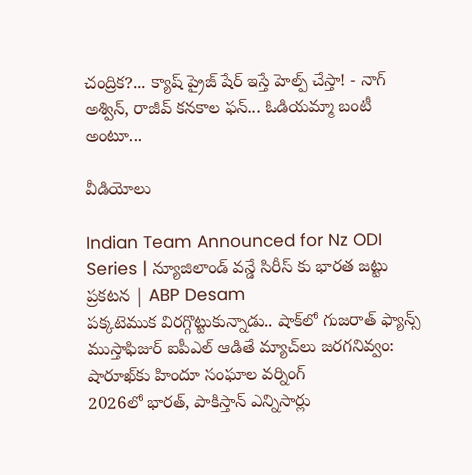చంద్రిక?... క్యాష్ ప్రైజ్ షేర్ ఇస్తే హెల్ప్ చేస్తా! - నాగ్ అశ్విన్, రాజీవ్ కనకాల ఫన్... ఓడియమ్మా బంటీ అంటూ...

వీడియోలు

Indian Team Announced for Nz ODI Series | న్యూజిలాండ్ వన్డే సిరీస్ కు భారత జట్టు ప్రకటన | ABP Desam
పక్కటెముక విరగ్గొట్టుకున్నాడు.. షాక్‌లో గుజరాత్ ఫ్యాన్స్
ముస్తాఫిజుర్‌ ఐపీఎల్ ఆడితే మ్యాచ్‌లు జరగనివ్వం: షారూఖ్‌కు హిందూ సంఘాల వర్నింగ్
2026లో భారత్, పాకిస్తాన్ ఎన్నిసార్లు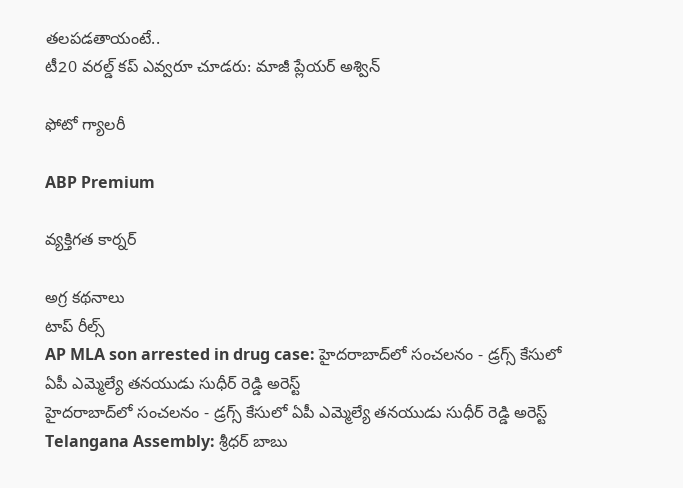తలపడతాయంటే..
టీ20 వరల్డ్ కప్ ఎవ్వరూ చూడరు: మాజీ ప్లేయర్ అశ్విన్

ఫోటో గ్యాలరీ

ABP Premium

వ్యక్తిగత కార్నర్

అగ్ర కథనాలు
టాప్ రీల్స్
AP MLA son arrested in drug case: హైదరాబాద్‌లో సంచలనం - డ్రగ్స్ కేసులో ఏపీ ఎమ్మెల్యే తనయుడు సుధీర్ రెడ్డి అరెస్ట్
హైదరాబాద్‌లో సంచలనం - డ్రగ్స్ కేసులో ఏపీ ఎమ్మెల్యే తనయుడు సుధీర్ రెడ్డి అరెస్ట్
Telangana Assembly: శ్రీధర్ బాబు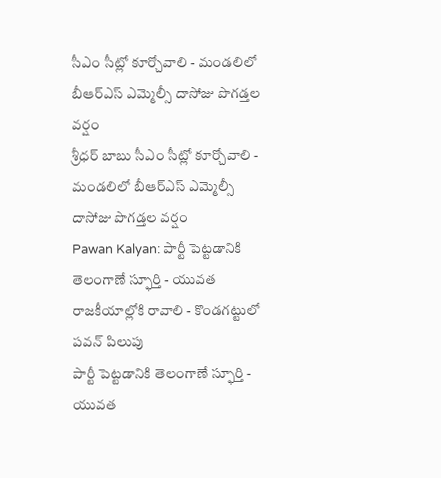సీఎం సీట్లో కూర్చోవాలి - మండలిలో బీఆర్ఎస్ ఎమ్మెల్సీ దాసోజు పొగడ్తల వర్షం
శ్రీధర్ బాబు సీఎం సీట్లో కూర్చోవాలి - మండలిలో బీఆర్ఎస్ ఎమ్మెల్సీ దాసోజు పొగడ్తల వర్షం
Pawan Kalyan: పార్టీ పెట్టడానికి తెలంగాణే స్ఫూర్తి - యువత రాజకీయాల్లోకి రావాలి - కొండగట్టులో పవన్ పిలుపు
పార్టీ పెట్టడానికి తెలంగాణే స్ఫూర్తి - యువత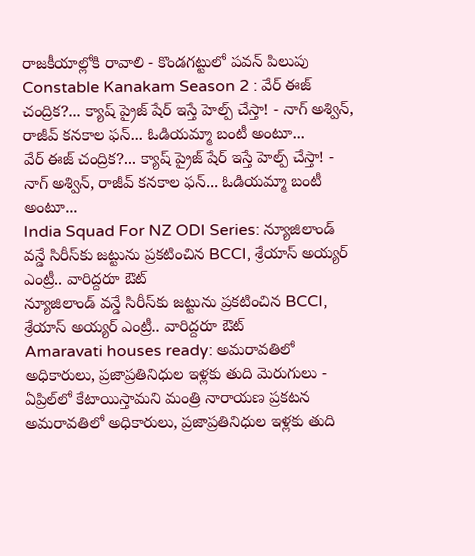రాజకీయాల్లోకి రావాలి - కొండగట్టులో పవన్ పిలుపు
Constable Kanakam Season 2 : వేర్ ఈజ్ చంద్రిక?... క్యాష్ ప్రైజ్ షేర్ ఇస్తే హెల్ప్ చేస్తా! - నాగ్ అశ్విన్, రాజీవ్ కనకాల ఫన్... ఓడియమ్మా బంటీ అంటూ...
వేర్ ఈజ్ చంద్రిక?... క్యాష్ ప్రైజ్ షేర్ ఇస్తే హెల్ప్ చేస్తా! - నాగ్ అశ్విన్, రాజీవ్ కనకాల ఫన్... ఓడియమ్మా బంటీ అంటూ...
India Squad For NZ ODI Series: న్యూజిలాండ్ వన్డే సిరీస్‌కు జట్టును ప్రకటించిన BCCI, శ్రేయాస్ అయ్యర్ ఎంట్రీ.. వారిద్దరూ ఔట్
న్యూజిలాండ్ వన్డే సిరీస్‌కు జట్టును ప్రకటించిన BCCI, శ్రేయాస్ అయ్యర్ ఎంట్రీ.. వారిద్దరూ ఔట్
Amaravati houses ready: అమరావతిలో అధికారులు, ప్రజాప్రతినిధుల ఇళ్లకు తుది మెరుగులు - ఏప్రిల్‌లో కేటాయిస్తామని మంత్రి నారాయణ ప్రకటన
అమరావతిలో అధికారులు, ప్రజాప్రతినిధుల ఇళ్లకు తుది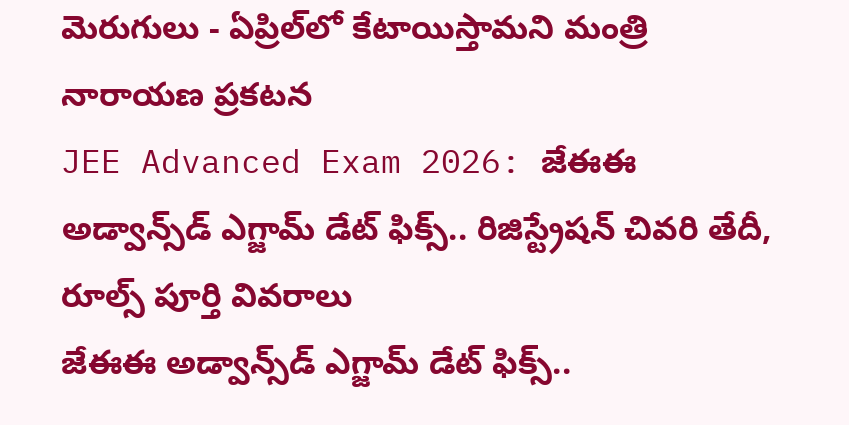మెరుగులు - ఏప్రిల్‌లో కేటాయిస్తామని మంత్రి నారాయణ ప్రకటన
JEE Advanced Exam 2026: జేఈఈ అడ్వాన్స్‌డ్ ఎగ్జామ్ డేట్ ఫిక్స్.. రిజిస్ట్రేషన్ చివరి తేదీ, రూల్స్ పూర్తి వివరాలు
జేఈఈ అడ్వాన్స్‌డ్ ఎగ్జామ్ డేట్ ఫిక్స్..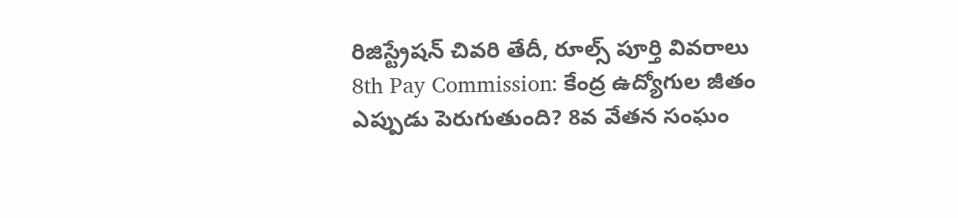రిజిస్ట్రేషన్ చివరి తేదీ, రూల్స్ పూర్తి వివరాలు
8th Pay Commission: కేంద్ర ఉద్యోగుల జీతం ఎప్పుడు పెరుగుతుంది? 8వ వేతన సంఘం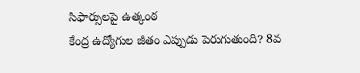సిఫార్సులపై ఉత్కంఠ
కేంద్ర ఉద్యోగుల జీతం ఎప్పుడు పెరుగుతుంది? 8వ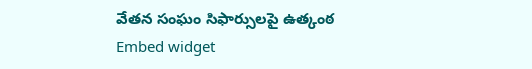వేతన సంఘం సిఫార్సులపై ఉత్కంఠ
Embed widget